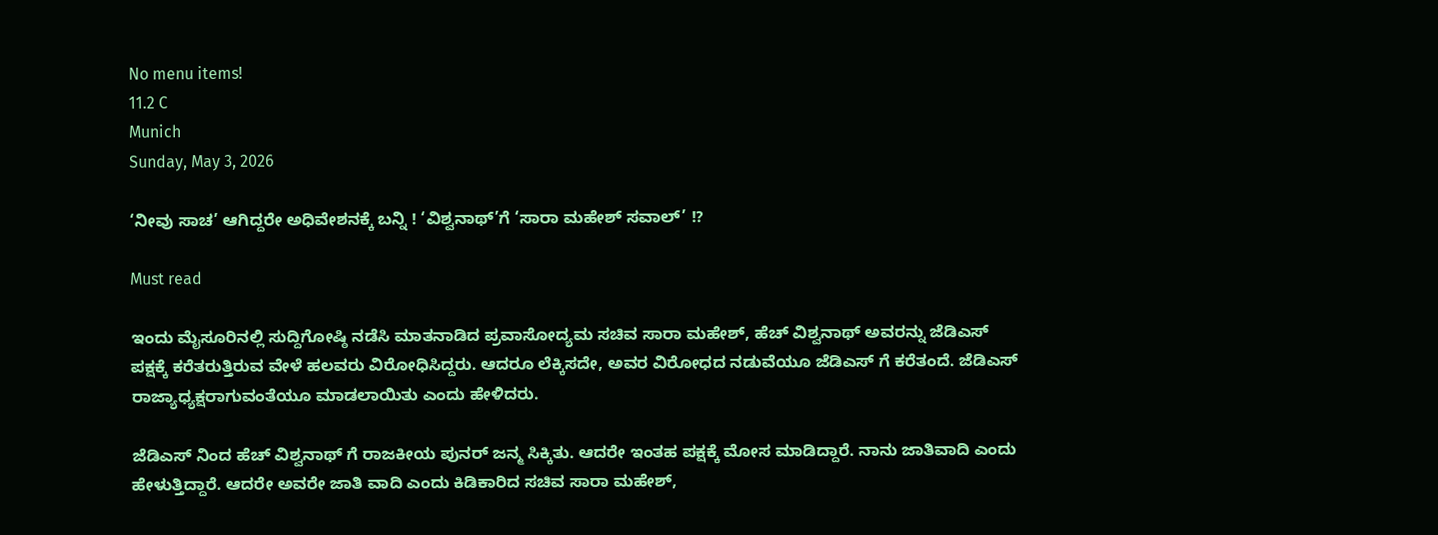No menu items!
11.2 C
Munich
Sunday, May 3, 2026

‘ನೀವು ಸಾಚ’ ಆಗಿದ್ದರೇ ಅಧಿವೇಶನಕ್ಕೆ ಬನ್ನಿ ! ‘ವಿಶ್ವನಾಥ್’ಗೆ ‘ಸಾರಾ ಮಹೇಶ್ ಸವಾಲ್’ !?

Must read

ಇಂದು ಮೈಸೂರಿನಲ್ಲಿ ಸುದ್ದಿಗೋಷ್ಠಿ ನಡೆಸಿ ಮಾತನಾಡಿದ ಪ್ರವಾಸೋದ್ಯಮ ಸಚಿವ ಸಾರಾ ಮಹೇಶ್, ಹೆಚ್ ವಿಶ್ವನಾಥ್ ಅವರನ್ನು ಜೆಡಿಎಸ್ ಪಕ್ಷಕ್ಕೆ ಕರೆತರುತ್ತಿರುವ ವೇಳೆ ಹಲವರು ವಿರೋಧಿಸಿದ್ದರು. ಆದರೂ ಲೆಕ್ಕಿಸದೇ, ಅವರ ವಿರೋಧದ ನಡುವೆಯೂ ಜೆಡಿಎಸ್ ಗೆ ಕರೆತಂದೆ. ಜೆಡಿಎಸ್ ರಾಜ್ಯಾಧ್ಯಕ್ಷರಾಗುವಂತೆಯೂ ಮಾಡಲಾಯಿತು ಎಂದು ಹೇಳಿದರು.

ಜೆಡಿಎಸ್ ನಿಂದ ಹೆಚ್ ವಿಶ್ವನಾಥ್ ಗೆ ರಾಜಕೀಯ ಪುನರ್ ಜನ್ಮ ಸಿಕ್ಕಿತು. ಆದರೇ ಇಂತಹ ಪಕ್ಷಕ್ಕೆ ಮೋಸ ಮಾಡಿದ್ದಾರೆ. ನಾನು ಜಾತಿವಾದಿ ಎಂದು ಹೇಳುತ್ತಿದ್ದಾರೆ. ಆದರೇ ಅವರೇ ಜಾತಿ ವಾದಿ ಎಂದು ಕಿಡಿಕಾರಿದ ಸಚಿವ ಸಾರಾ ಮಹೇಶ್,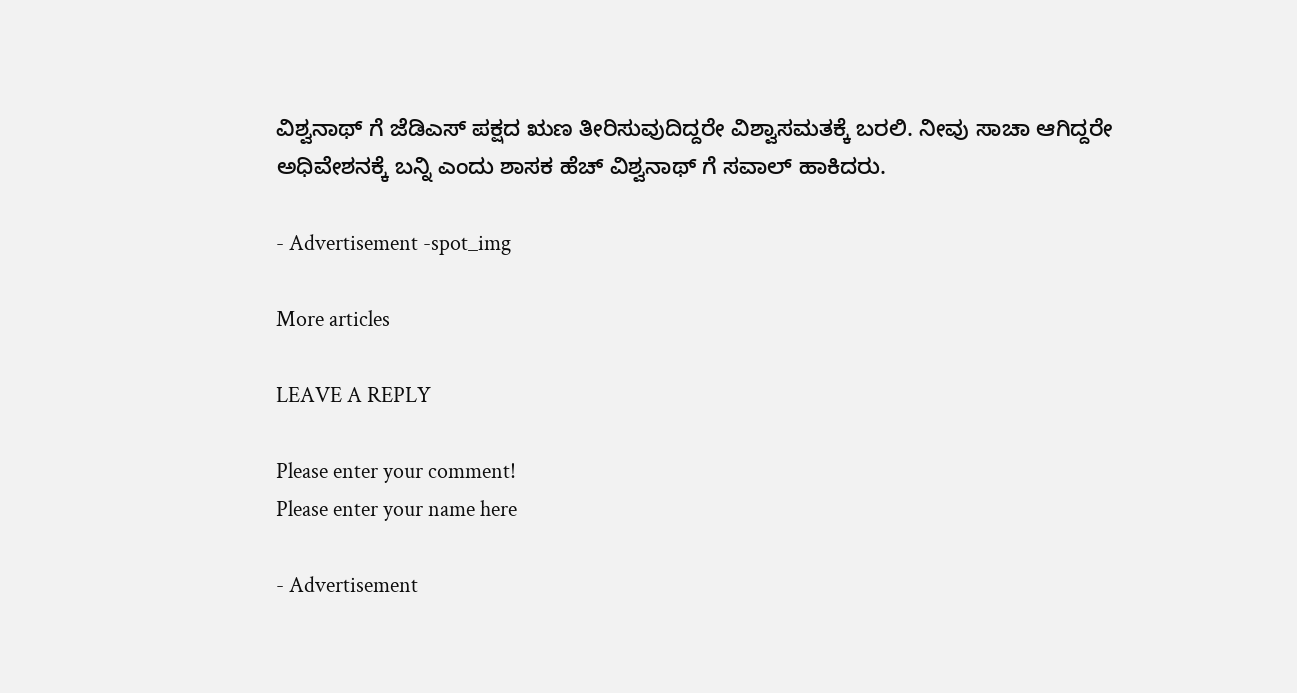ವಿಶ್ವನಾಥ್ ಗೆ ಜೆಡಿಎಸ್ ಪಕ್ಷದ ಋಣ ತೀರಿಸುವುದಿದ್ದರೇ ವಿಶ್ವಾಸಮತಕ್ಕೆ ಬರಲಿ. ನೀವು ಸಾಚಾ ಆಗಿದ್ದರೇ ಅಧಿವೇಶನಕ್ಕೆ ಬನ್ನಿ ಎಂದು ಶಾಸಕ ಹೆಚ್ ವಿಶ್ವನಾಥ್ ಗೆ ಸವಾಲ್ ಹಾಕಿದರು.

- Advertisement -spot_img

More articles

LEAVE A REPLY

Please enter your comment!
Please enter your name here

- Advertisement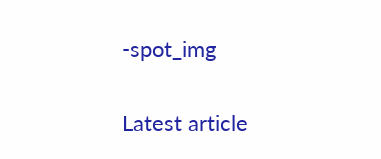-spot_img

Latest article